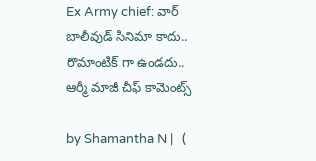Ex Army chief: వార్ బాలీవుడ్ సినిమా కాదు.. రొమాంటిక్ గా ఉండదు.. ఆర్మీ మాజీ చీఫ్ కామెంట్స్

by Shamantha N |   (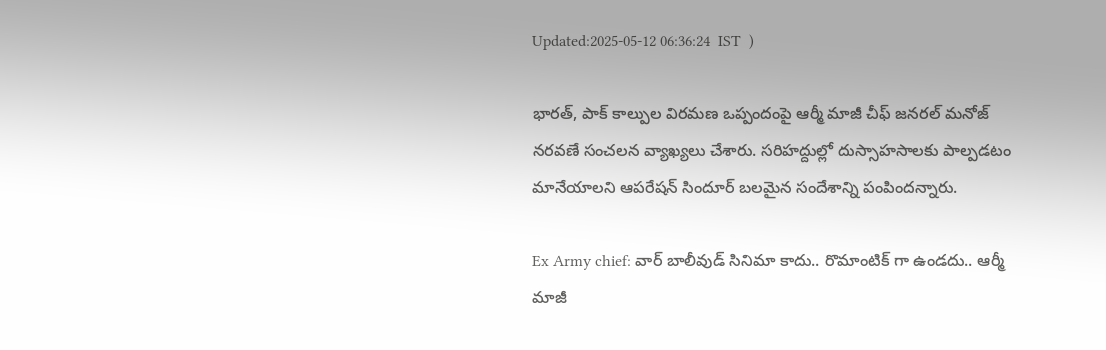Updated:2025-05-12 06:36:24  IST  )

భారత్, పాక్ కాల్పుల విరమణ ఒప్పందంపై ఆర్మీ మాజీ చీఫ్ జనరల్ మనోజ్ నరవణే సంచలన వ్యాఖ్యలు చేశారు. సరిహద్దుల్లో దుస్సాహసాలకు పాల్పడటం మానేయాలని ఆపరేషన్ సిందూర్ బలమైన సందేశాన్ని పంపిందన్నారు.

Ex Army chief: వార్ బాలీవుడ్ సినిమా కాదు.. రొమాంటిక్ గా ఉండదు.. ఆర్మీ మాజీ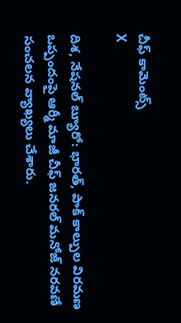చీఫ్ కామెంట్స్
X

దిశ, నేషనల్ బ్యూరో: భారత్, పాక్ కాల్పుల విరమణ ఒప్పందంపై ఆర్మీ మాజీ చీఫ్ జనరల్ మనోజ్ నరవణే సంచలన వ్యాఖ్యలు చేశారు.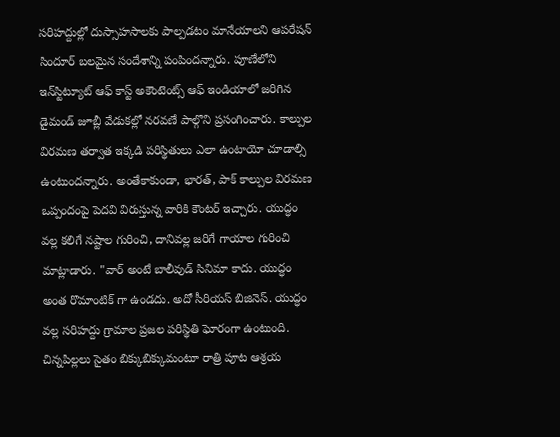సరిహద్దుల్లో దుస్సాహసాలకు పాల్పడటం మానేయాలని ఆపరేషన్ సిందూర్ బలమైన సందేశాన్ని పంపిందన్నారు. పూణేలోని ఇన్‌స్టిట్యూట్ ఆఫ్ కాస్ట్ అకౌంటెంట్స్ ఆఫ్ ఇండియాలో జరిగిన డైమండ్ జూబ్లీ వేడుకల్లో నరవణే పాల్గొని ప్రసంగించారు. కాల్పుల విరమణ తర్వాత ఇక్కడి పరిస్థితులు ఎలా ఉంటాయో చూడాల్సి ఉంటుందన్నారు. అంతేకాకుండా, భారత్, పాక్‌ కాల్పుల విరమణ ఒప్పందంపై పెదవి విరుస్తున్న వారికి కౌంటర్‌ ఇచ్చారు. యుద్ధం వల్ల కలిగే నష్టాల గురించి, దానివల్ల జరిగే గాయాల గురించి మాట్లాడారు. "వార్ అంటే బాలీవుడ్ సినిమా కాదు. యుద్ధం అంత రొమాంటిక్ గా ఉండదు. అదో సీరియస్ బిజినెస్. యుద్ధం వల్ల సరిహద్దు గ్రామాల ప్రజల పరిస్థితి ఘోరంగా ఉంటుంది. చిన్నపిల్లలు సైతం బిక్కుబిక్కుమంటూ రాత్రి పూట ఆశ్రయ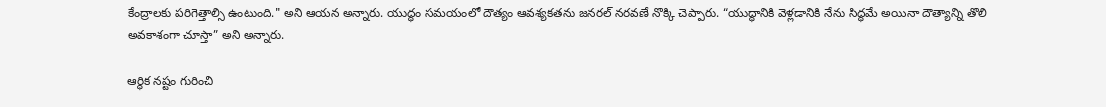కేంద్రాలకు పరిగెత్తాల్సి ఉంటుంది." అని ఆయన అన్నారు. యుద్ధం సమయంలో దౌత్యం ఆవశ్యకతను జనరల్ నరవణే నొక్కి చెప్పారు. “యుద్ధానికి వెళ్లడానికి నేను సిద్ధమే అయినా దౌత్యాన్ని తొలి అవకాశంగా చూస్తా” అని అన్నారు.

ఆర్థిక నష్టం గురించి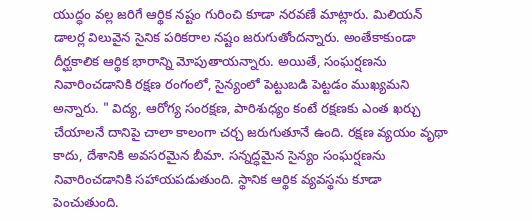యుద్ధం వల్ల జరిగే ఆర్థిక నష్టం గురించి కూడా నరవణే మాట్లారు. మిలియన్ డాలర్ల విలువైన సైనిక పరికరాల నష్టం జరుగుతోందన్నారు. అంతేకాకుండా దీర్ఘకాలిక ఆర్థిక భారాన్ని మోపుతాయన్నారు. అయితే, సంఘర్షణను నివారించడానికి రక్షణ రంగంలో, సైన్యంలో పెట్టుబడి పెట్టడం ముఖ్యమని అన్నారు. " విద్య, ఆరోగ్య సంరక్షణ, పారిశుధ్యం కంటే రక్షణకు ఎంత ఖర్చు చేయాలనే దానిపై చాలా కాలంగా చర్చ జరుగుతూనే ఉంది. రక్షణ వ్యయం వృథా కాదు, దేశానికి అవసరమైన బీమా. సన్నద్ధమైన సైన్యం సంఘర్షణను నివారించడానికి సహాయపడుతుంది. స్థానిక ఆర్థిక వ్యవస్థను కూడా పెంచుతుంది.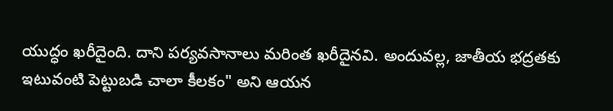యుద్ధం ఖరీదైంది. దాని పర్యవసానాలు మరింత ఖరీదైనవి. అందువల్ల, జాతీయ భద్రతకు ఇటువంటి పెట్టుబడి చాలా కీలకం" అని ఆయన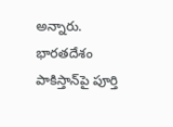అన్నారు. భారతదేశం పాకిస్తాన్‌పై పూర్తి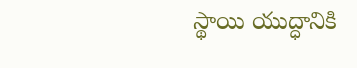స్థాయి యుద్ధానికి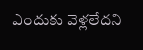ఎందుకు వెళ్లలేదని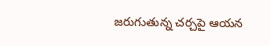జరుగుతున్న చర్చపై ఆయన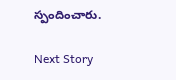స్పందించారు.

Next Story